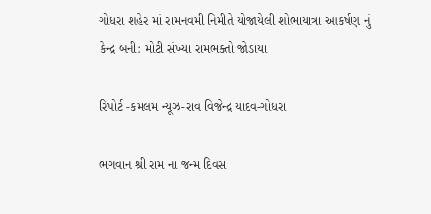ગોધરા શહેર માં રામનવમી નિમીતે યોજાયેલી શોભાયાત્રા આકર્ષણ નું કેન્દ્ર બની: મોટી સંખ્યા રામભક્તો જોડાયા

રિપોર્ટ -કમલમ ન્યૂઝ-રાવ વિજેન્દ્ર યાદવ-ગોધરા

ભગવાન શ્રી રામ ના જન્મ દિવસ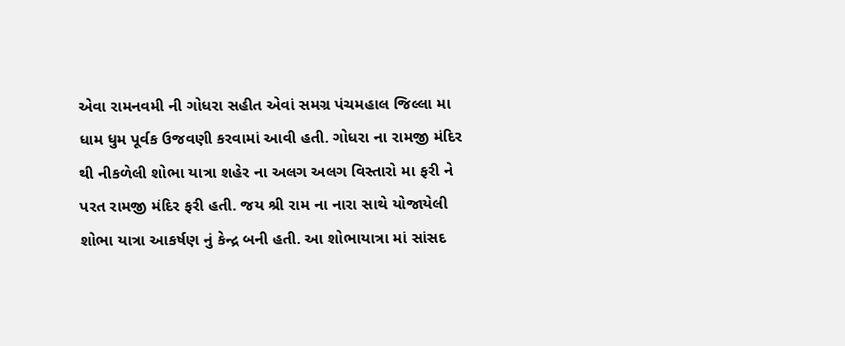એવા રામનવમી ની ગોધરા સહીત એવાં સમગ્ર પંચમહાલ જિલ્લા મા ધામ ધુમ પૂર્વક ઉજવણી કરવામાં આવી હતી. ગોધરા ના રામજી મંદિર થી નીકળેલી શોભા યાત્રા શહેર ના અલગ અલગ વિસ્તારો મા ફરી ને પરત રામજી મંદિર ફરી હતી. જય શ્રી રામ ના નારા સાથે યોજાયેલી શોભા યાત્રા આકર્ષણ નું કેન્દ્ર બની હતી. આ શોભાયાત્રા માં સાંસદ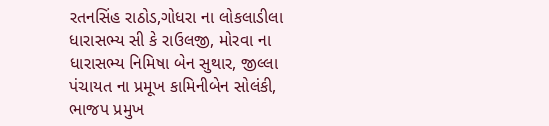રતનસિંહ રાઠોડ,ગોધરા ના લોકલાડીલા ધારાસભ્ય સી કે રાઉલજી, મોરવા ના ધારાસભ્ય નિમિષા બેન સુથાર, જીલ્લા પંચાયત ના પ્રમૂખ કામિનીબેન સોલંકી, ભાજપ પ્રમુખ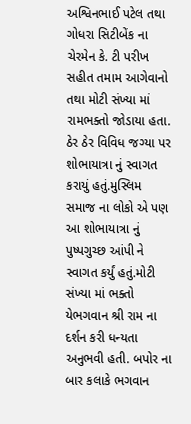અશ્વિનભાઈ પટેલ તથા ગોધરા સિટીબેંક ના ચેરમેન કે. ટી પરીખ સહીત તમામ આગેવાનો તથા મોટી સંખ્યા માં રામભક્તો જોડાયા હતા. ઠેર ઠેર વિવિધ જગ્યા પર શોભાયાત્રા નું સ્વાગત કરાયું હતું.મુસ્લિમ સમાજ ના લોકો એ પણ આ શોભાયાત્રા નું પુષ્પગુચ્છ આંપી ને સ્વાગત કર્યું હતું.મોટી સંખ્યા માં ભક્તો યેભગવાન શ્રી રામ ના દર્શન કરી ધન્યતા અનુભવી હતી. બપોર ના બાર કલાકે ભગવાન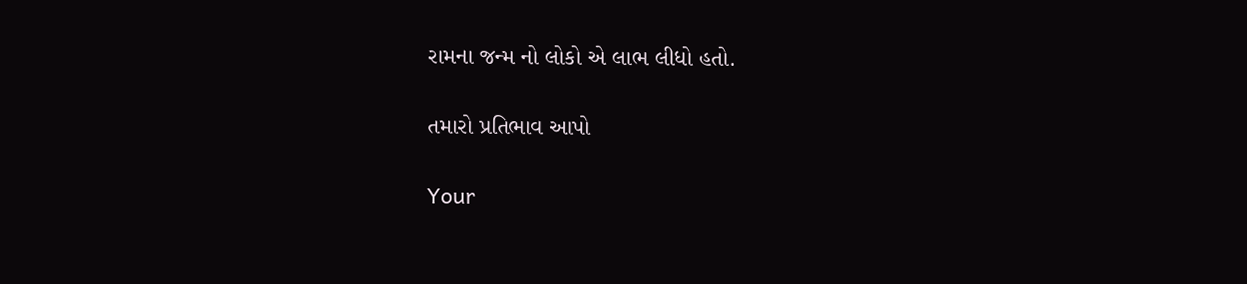રામના જન્મ નો લોકો એ લાભ લીધો હતો.

તમારો પ્રતિભાવ આપો

Your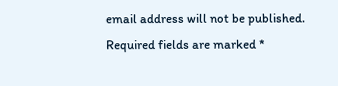email address will not be published. Required fields are marked *